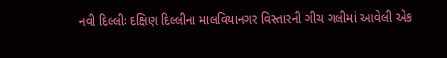નવી દિલ્લીઃ દક્ષિણ દિલ્લીના માલવિયાનગર વિસ્તારની ગીચ ગલીમાં આવેલી એક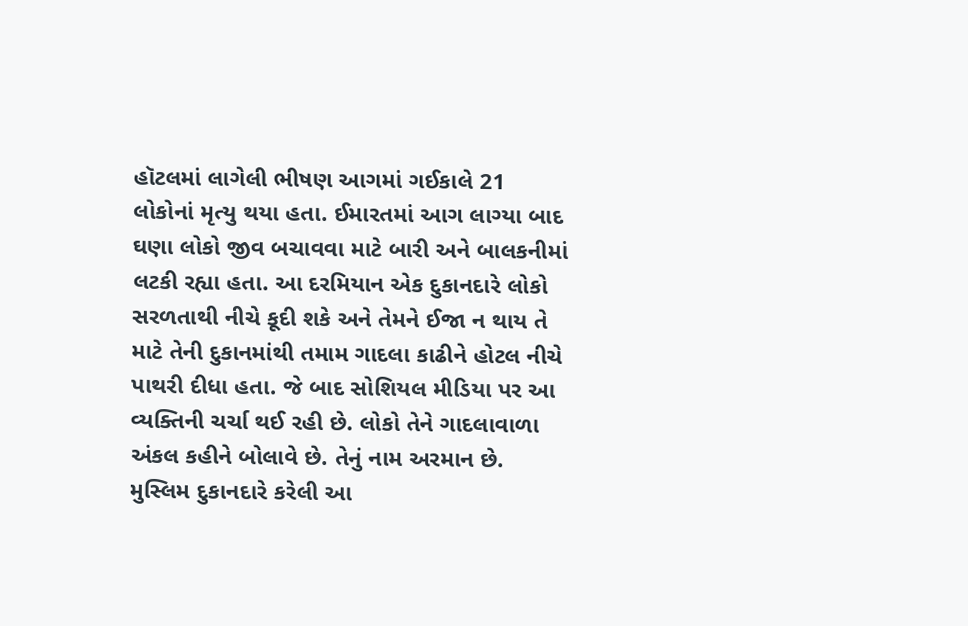હૉટલમાં લાગેલી ભીષણ આગમાં ગઈકાલે 21 લોકોનાં મૃત્યુ થયા હતા. ઈમારતમાં આગ લાગ્યા બાદ ઘણા લોકો જીવ બચાવવા માટે બારી અને બાલકનીમાં લટકી રહ્યા હતા. આ દરમિયાન એક દુકાનદારે લોકો સરળતાથી નીચે કૂદી શકે અને તેમને ઈજા ન થાય તે માટે તેની દુકાનમાંથી તમામ ગાદલા કાઢીને હોટલ નીચે પાથરી દીધા હતા. જે બાદ સોશિયલ મીડિયા પર આ વ્યક્તિની ચર્ચા થઈ રહી છે. લોકો તેને ગાદલાવાળા અંકલ કહીને બોલાવે છે. તેનું નામ અરમાન છે. મુસ્લિમ દુકાનદારે કરેલી આ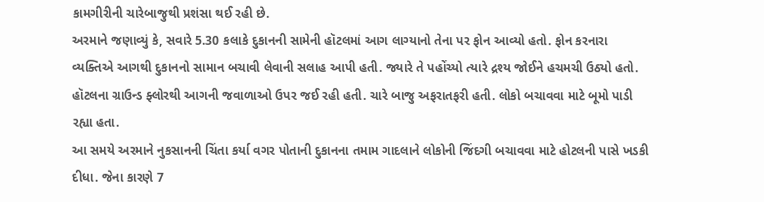કામગીરીની ચારેબાજુથી પ્રશંસા થઈ રહી છે.
અરમાને જણાવ્યું કે, સવારે 5.30 કલાકે દુકાનની સામેની હૉટલમાં આગ લાગ્યાનો તેના પર ફોન આવ્યો હતો. ફોન કરનારા વ્યક્તિએ આગથી દુકાનનો સામાન બચાવી લેવાની સલાહ આપી હતી. જ્યારે તે પહોંચ્યો ત્યારે દ્રશ્ય જોઈને હચમચી ઉઠ્યો હતો. હૉટલના ગ્રાઉન્ડ ફ્લોરથી આગની જવાળાઓ ઉપર જઈ રહી હતી. ચારે બાજુ અફરાતફરી હતી. લોકો બચાવવા માટે બૂમો પાડી રહ્યા હતા.
આ સમયે અરમાને નુકસાનની ચિંતા કર્યા વગર પોતાની દુકાનના તમામ ગાદલાને લોકોની જિંદગી બચાવવા માટે હોટલની પાસે ખડકી દીધા. જેના કારણે 7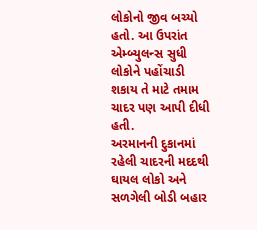લોકોનો જીવ બચ્યો હતો. આ ઉપરાંત એમ્બ્યુલન્સ સુધી લોકોને પહોંચાડી શકાય તે માટે તમામ ચાદર પણ આપી દીધી હતી.
અરમાનની દુકાનમાં રહેલી ચાદરની મદદથી ઘાયલ લોકો અને સળગેલી બોડી બહાર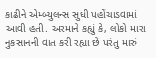કાઢીને એમ્બ્યુલન્સ સુધી પહોંચાડવામાં આવી હતી. અરમાને કહ્યું કે, લોકો મારા નુકસાનની વાત કરી રહ્યા છે પરંતુ મારું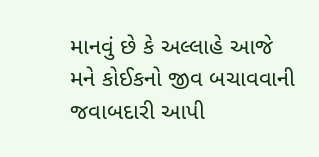માનવું છે કે અલ્લાહે આજે મને કોઈકનો જીવ બચાવવાની જવાબદારી આપી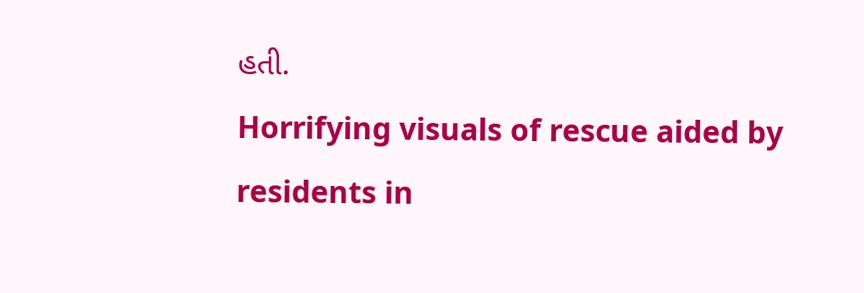હતી.
Horrifying visuals of rescue aided by residents in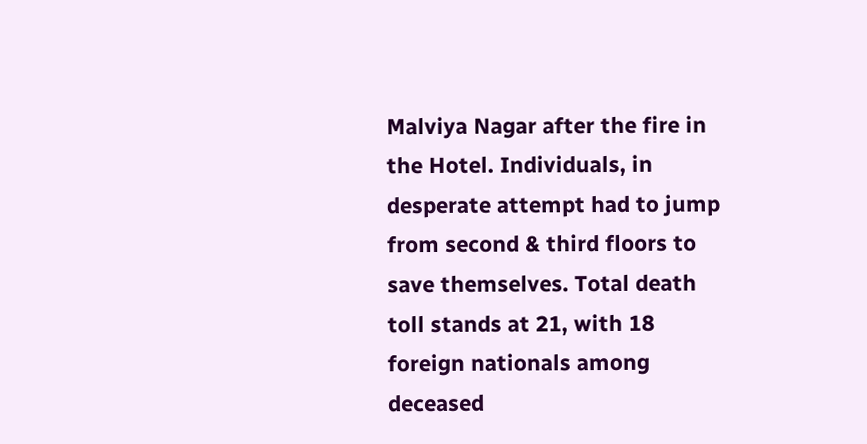Malviya Nagar after the fire in the Hotel. Individuals, in desperate attempt had to jump from second & third floors to save themselves. Total death toll stands at 21, with 18 foreign nationals among deceased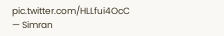pic.twitter.com/HLLfui4OcC
— Simran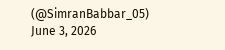(@SimranBabbar_05) June 3, 2026